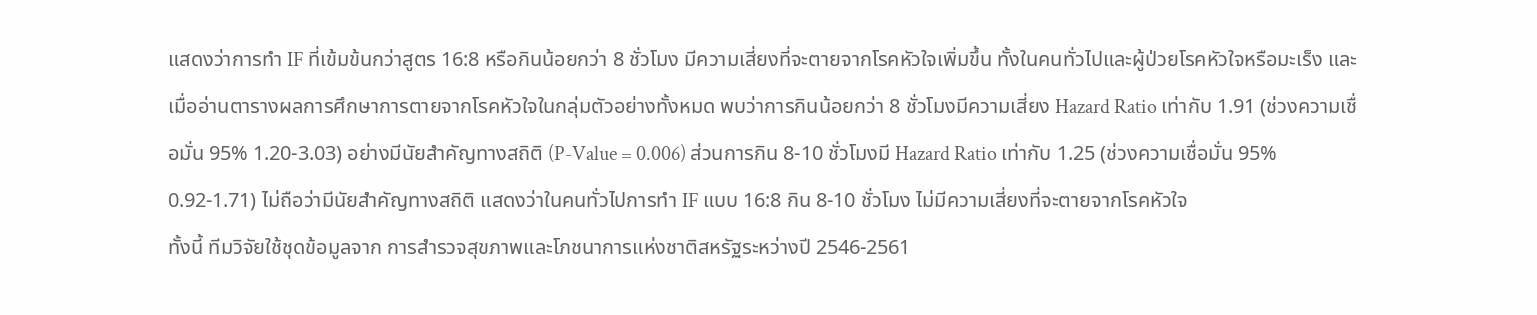แสดงว่าการทำ IF ที่เข้มข้นกว่าสูตร 16:8 หรือกินน้อยกว่า 8 ชั่วโมง มีความเสี่ยงที่จะตายจากโรคหัวใจเพิ่มขึ้น ทั้งในคนทั่วไปและผู้ป่วยโรคหัวใจหรือมะเร็ง และเมื่ออ่านตารางผลการศึกษาการตายจากโรคหัวใจในกลุ่มตัวอย่างทั้งหมด พบว่าการกินน้อยกว่า 8 ชั่วโมงมีความเสี่ยง Hazard Ratio เท่ากับ 1.91 (ช่วงความเชื่อมั่น 95% 1.20-3.03) อย่างมีนัยสำคัญทางสถิติ (P-Value = 0.006) ส่วนการกิน 8-10 ชั่วโมงมี Hazard Ratio เท่ากับ 1.25 (ช่วงความเชื่อมั่น 95% 0.92-1.71) ไม่ถือว่ามีนัยสำคัญทางสถิติ แสดงว่าในคนทั่วไปการทำ IF แบบ 16:8 กิน 8-10 ชั่วโมง ไม่มีความเสี่ยงที่จะตายจากโรคหัวใจ
ทั้งนี้ ทีมวิจัยใช้ชุดข้อมูลจาก การสำรวจสุขภาพและโภชนาการแห่งชาติสหรัฐระหว่างปี 2546-2561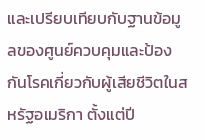และเปรียบเทียบกับฐานข้อมูลของศูนย์ควบคุมและป้องกันโรคเกี่ยวกับผู้เสียชีวิตในสหรัฐอเมริกา ตั้งแต่ปี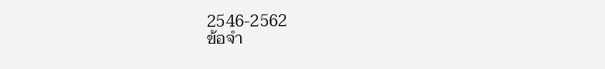2546-2562
ข้อจำ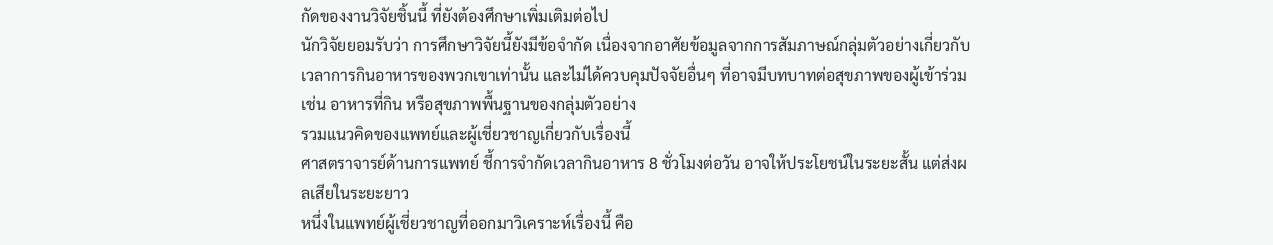กัดของงานวิจัยชิ้นนี้ ที่ยังต้องศึกษาเพิ่มเติมต่อไป
นักวิจัยยอมรับว่า การศึกษาวิจัยนี้ยังมีข้อจำกัด เนื่องจากอาศัยข้อมูลจากการสัมภาษณ์กลุ่มตัวอย่างเกี่ยวกับเวลาการกินอาหารของพวกเขาเท่านั้น และไม่ได้ควบคุมปัจจัยอื่นๆ ที่อาจมีบทบาทต่อสุขภาพของผู้เข้าร่วม เช่น อาหารที่กิน หรือสุขภาพพื้นฐานของกลุ่มตัวอย่าง
รวมแนวคิดของแพทย์และผู้เชี่ยวชาญเกี่ยวกับเรื่องนี้
ศาสตราจารย์ด้านการแพทย์ ชี้การจำกัดเวลากินอาหาร 8 ชั่วโมงต่อวัน อาจให้ประโยชน์ในระยะสั้น แต่ส่งผลเสียในระยะยาว
หนึ่งในแพทย์ผู้เชี่ยวชาญที่ออกมาวิเคราะห์เรื่องนี้ คือ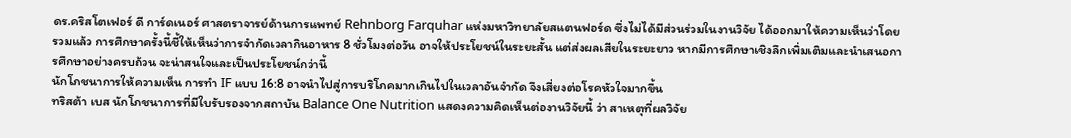ดร.คริสโตเฟอร์ ดี การ์ดเนอร์ ศาสตราจารย์ด้านการแพทย์ Rehnborg Farquhar แห่งมหาวิทยาลัยสแตนฟอร์ด ซึ่งไม่ได้มีส่วนร่วมในงานวิจัย ได้ออกมาให้ความเห็นว่าโดยรวมแล้ว การศึกษาครั้งนี้ชี้ให้เห็นว่าการจำกัดเวลากินอาหาร 8 ชั่วโมงต่อวัน อาจให้ประโยชน์ในระยะสั้น แต่ส่งผลเสียในระยะยาว หากมีการศึกษาเชิงลึกเพิ่มเติมและนำเสนอการศึกษาอย่างครบถ้วน จะน่าสนใจและเป็นประโยชน์กว่านี้
นักโภชนาการให้ความเห็น การทำ IF แบบ 16:8 อาจนำไปสู่การบริโภคมากเกินไปในเวลาอันจำกัด จึงเสี่ยงต่อโรคหัวใจมากขึ้น
ทริสต้า เบส นักโภชนาการที่มีใบรับรองจากสถาบัน Balance One Nutrition แสดงความคิดเห็นต่องานวิจัยนี้ ว่า สาเหตุที่ผลวิจัย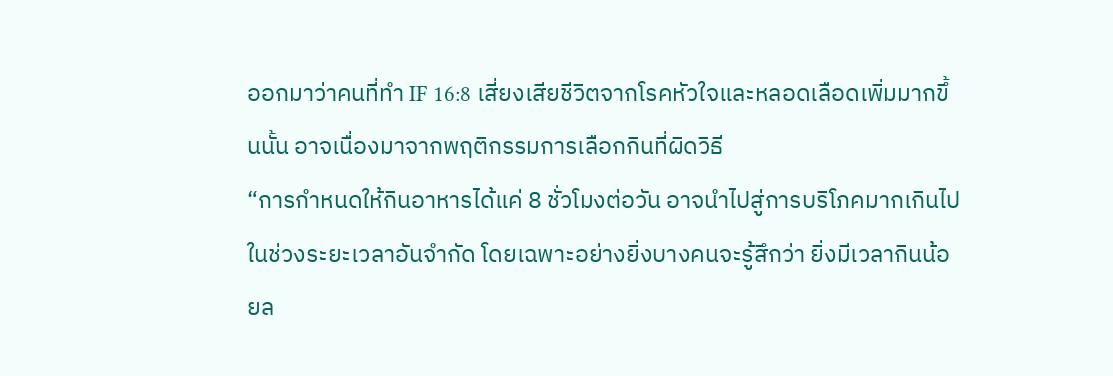ออกมาว่าคนที่ทำ IF 16:8 เสี่ยงเสียชีวิตจากโรคหัวใจและหลอดเลือดเพิ่มมากขึ้นนั้น อาจเนื่องมาจากพฤติกรรมการเลือกกินที่ผิดวิธี
“การกำหนดให้กินอาหารได้แค่ 8 ชั่วโมงต่อวัน อาจนำไปสู่การบริโภคมากเกินไปในช่วงระยะเวลาอันจำกัด โดยเฉพาะอย่างยิ่งบางคนจะรู้สึกว่า ยิ่งมีเวลากินน้อยล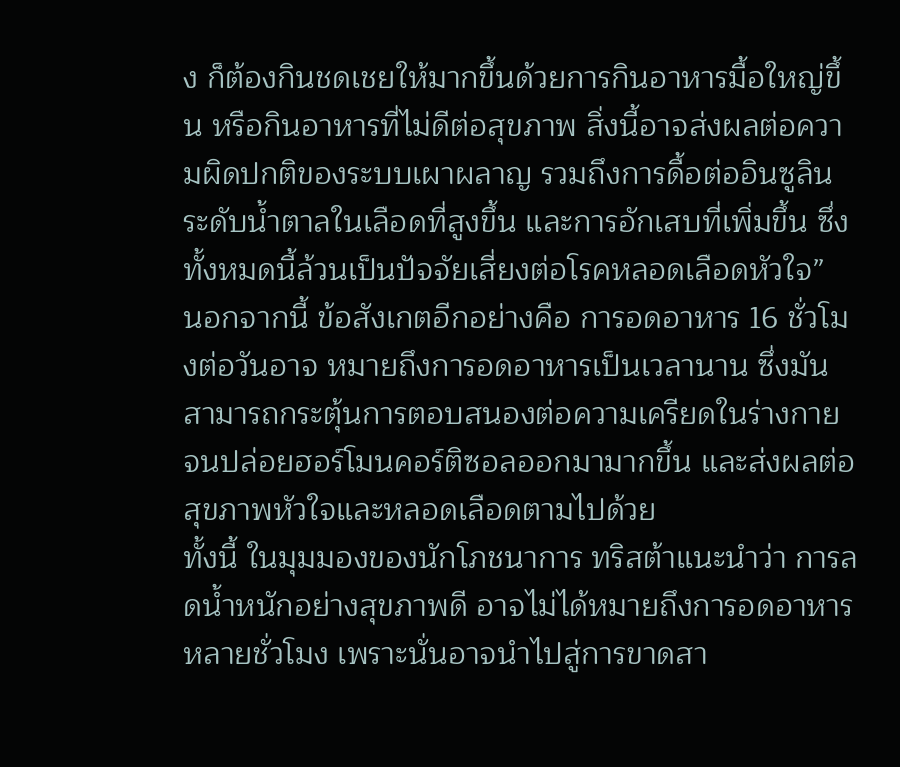ง ก็ต้องกินชดเชยให้มากขึ้นด้วยการกินอาหารมื้อใหญ่ขึ้น หรือกินอาหารที่ไม่ดีต่อสุขภาพ สิ่งนี้อาจส่งผลต่อความผิดปกติของระบบเผาผลาญ รวมถึงการดื้อต่ออินซูลิน ระดับน้ำตาลในเลือดที่สูงขึ้น และการอักเสบที่เพิ่มขึ้น ซึ่งทั้งหมดนี้ล้วนเป็นปัจจัยเสี่ยงต่อโรคหลอดเลือดหัวใจ”
นอกจากนี้ ข้อสังเกตอีกอย่างคือ การอดอาหาร 16 ชั่วโมงต่อวันอาจ หมายถึงการอดอาหารเป็นเวลานาน ซึ่งมันสามารถกระตุ้นการตอบสนองต่อความเครียดในร่างกาย จนปล่อยฮอร์โมนคอร์ติซอลออกมามากขึ้น และส่งผลต่อสุขภาพหัวใจและหลอดเลือดตามไปด้วย
ทั้งนี้ ในมุมมองของนักโภชนาการ ทริสต้าแนะนำว่า การลดน้ำหนักอย่างสุขภาพดี อาจไม่ได้หมายถึงการอดอาหารหลายชั่วโมง เพราะนั่นอาจนำไปสู่การขาดสา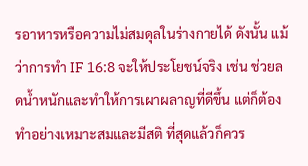รอาหารหรือความไม่สมดุลในร่างกายได้ ดังนั้น แม้ว่าการทำ IF 16:8 จะให้ประโยชน์จริง เช่น ช่วยลดน้ำหนักและทำให้การเผาผลาญที่ดีขึ้น แต่ก็ต้องทำอย่างเหมาะสมและมีสติ ที่สุดแล้วก็ควร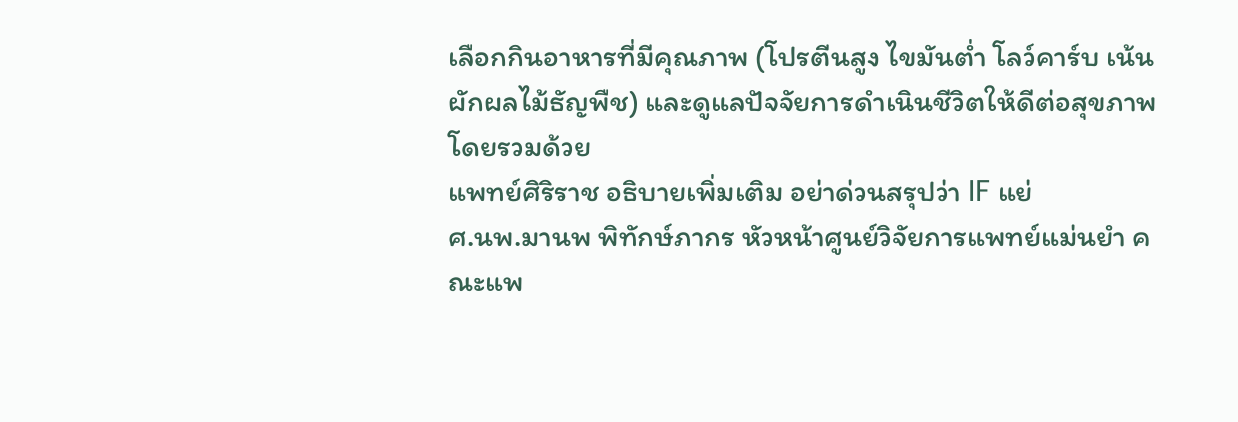เลือกกินอาหารที่มีคุณภาพ (โปรตีนสูง ไขมันต่ำ โลว์คาร์บ เน้นผักผลไม้ธัญพืช) และดูแลปัจจัยการดำเนินชีวิตให้ดีต่อสุขภาพโดยรวมด้วย
แพทย์ศิริราช อธิบายเพิ่มเติม อย่าด่วนสรุปว่า IF แย่
ศ.นพ.มานพ พิทักษ์ภากร หัวหน้าศูนย์วิจัยการแพทย์แม่นยำ คณะแพ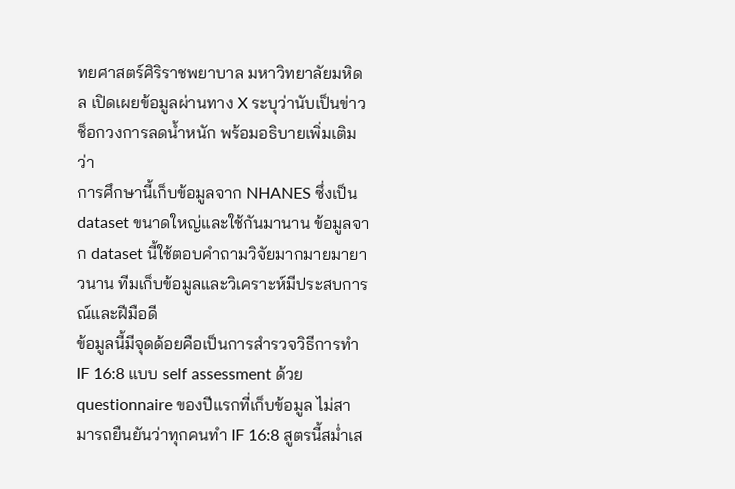ทยศาสตร์ศิริราชพยาบาล มหาวิทยาลัยมหิดล เปิดเผยข้อมูลผ่านทาง X ระบุว่านับเป็นข่าวช็อกวงการลดน้ำหนัก พร้อมอธิบายเพิ่มเติมว่า
การศึกษานี้เก็บข้อมูลจาก NHANES ซึ่งเป็น dataset ขนาดใหญ่และใช้กันมานาน ข้อมูลจาก dataset นี้ใช้ตอบคำถามวิจัยมากมายมายาวนาน ทีมเก็บข้อมูลและวิเคราะห์มีประสบการณ์และฝีมือดี
ข้อมูลนี้มีจุดด้อยคือเป็นการสำรวจวิธีการทำ IF 16:8 แบบ self assessment ด้วย questionnaire ของปีแรกที่เก็บข้อมูล ไม่สามารถยืนยันว่าทุกคนทำ IF 16:8 สูตรนี้สม่ำเส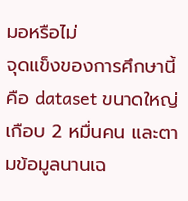มอหรือไม่
จุดแข็งของการศึกษานี้คือ dataset ขนาดใหญ่เกือบ 2 หมื่นคน และตามข้อมูลนานเฉ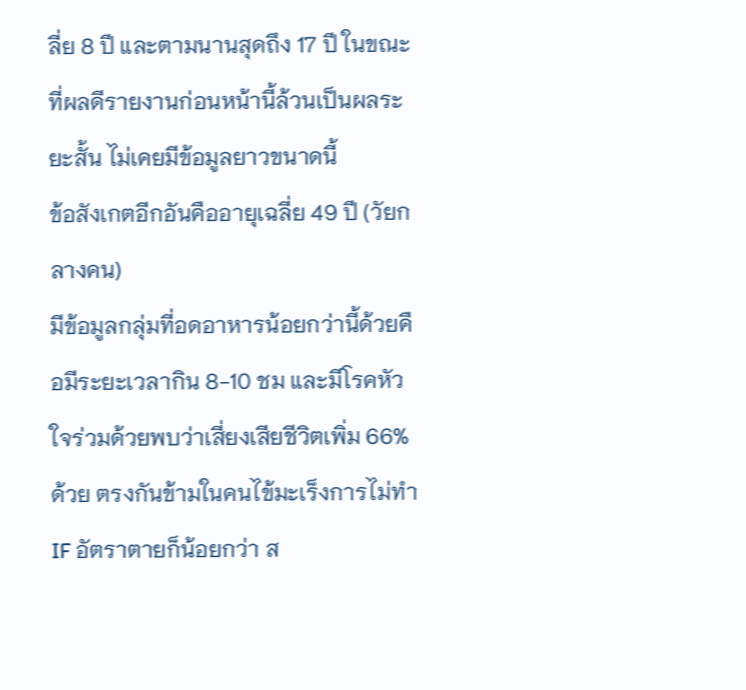ลี่ย 8 ปี และตามนานสุดถึง 17 ปี ในขณะที่ผลดีรายงานก่อนหน้านี้ล้วนเป็นผลระยะสั้น ไม่เคยมีข้อมูลยาวขนาดนี้
ข้อสังเกตอีกอันคืออายุเฉลี่ย 49 ปี (วัยกลางคน)
มีข้อมูลกลุ่มที่อดอาหารน้อยกว่านี้ด้วยคือมีระยะเวลากิน 8-10 ชม และมีโรคหัวใจร่วมด้วยพบว่าเสี่ยงเสียชีวิตเพิ่ม 66% ด้วย ตรงกันข้ามในคนไข้มะเร็งการไม่ทำ IF อัตราตายก็น้อยกว่า ส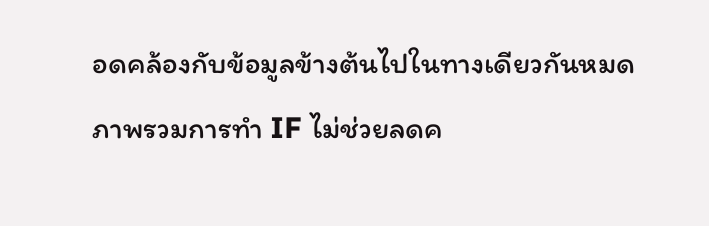อดคล้องกับข้อมูลข้างต้นไปในทางเดียวกันหมด
ภาพรวมการทำ IF ไม่ช่วยลดค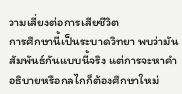วามเสี่ยงต่อการเสียชีวิต
การศึกษานี้เป็นระบาดวิทยา พบว่ามันสัมพันธ์กันแบบนี้จริง แต่การจะหาคำอธิบายหรือกลไกก็ต้องศึกษาใหม่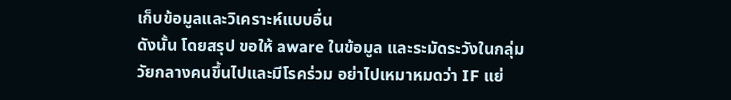เก็บข้อมูลและวิเคราะห์แบบอื่น
ดังนั้น โดยสรุป ขอให้ aware ในข้อมูล และระมัดระวังในกลุ่มวัยกลางคนขึ้นไปและมีโรคร่วม อย่าไปเหมาหมดว่า IF แย่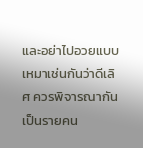และอย่าไปอวยแบบเหมาเช่นกันว่าดีเลิศ ควรพิจารณากันเป็นรายคน